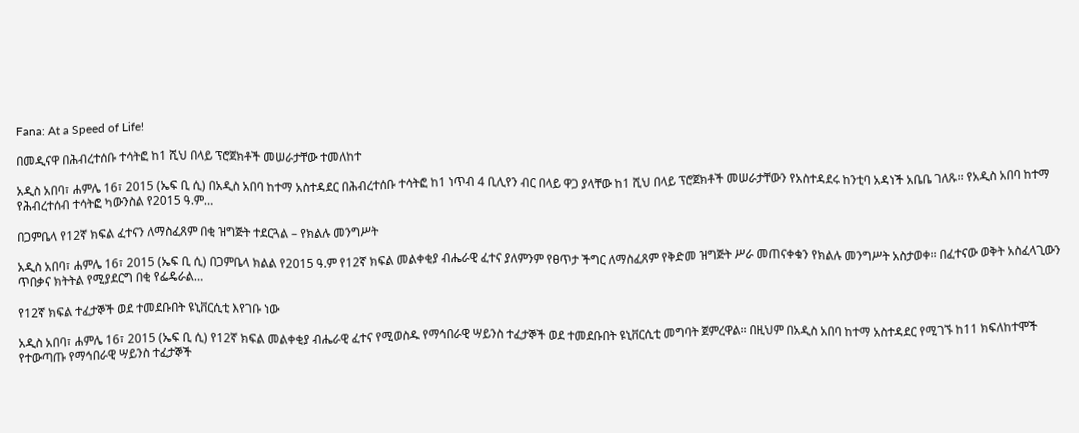Fana: At a Speed of Life!

በመዲናዋ በሕብረተሰቡ ተሳትፎ ከ1 ሺህ በላይ ፕሮጀክቶች መሠራታቸው ተመለከተ

አዲስ አበባ፣ ሐምሌ 16፣ 2015 (ኤፍ ቢ ሲ) በአዲስ አበባ ከተማ አስተዳደር በሕብረተሰቡ ተሳትፎ ከ1 ነጥብ 4 ቢሊየን ብር በላይ ዋጋ ያላቸው ከ1 ሺህ በላይ ፕሮጀክቶች መሠራታቸውን የአስተዳደሩ ከንቲባ አዳነች አቤቤ ገለጹ፡፡ የአዲስ አበባ ከተማ የሕብረተሰብ ተሳትፎ ካውንስል የ2015 ዓ.ም…

በጋምቤላ የ12ኛ ክፍል ፈተናን ለማስፈጸም በቂ ዝግጅት ተደርጓል – የክልሉ መንግሥት

አዲስ አበባ፣ ሐምሌ 16፣ 2015 (ኤፍ ቢ ሲ) በጋምቤላ ክልል የ2015 ዓ.ም የ12ኛ ክፍል መልቀቂያ ብሔራዊ ፈተና ያለምንም የፀጥታ ችግር ለማስፈጸም የቅድመ ዝግጅት ሥራ መጠናቀቁን የክልሉ መንግሥት አስታወቀ፡፡ በፈተናው ወቅት አስፈላጊውን ጥበቃና ክትትል የሚያደርግ በቂ የፌዴራል…

የ12ኛ ክፍል ተፈታኞች ወደ ተመደቡበት ዩኒቨርሲቲ እየገቡ ነው

አዲስ አበባ፣ ሐምሌ 16፣ 2015 (ኤፍ ቢ ሲ) የ12ኛ ክፍል መልቀቂያ ብሔራዊ ፈተና የሚወስዱ የማኅበራዊ ሣይንስ ተፈታኞች ወደ ተመደቡበት ዩኒቨርሲቲ መግባት ጀምረዋል፡፡ በዚህም በአዲስ አበባ ከተማ አስተዳደር የሚገኙ ከ11 ክፍለከተሞች የተውጣጡ የማኅበራዊ ሣይንስ ተፈታኞች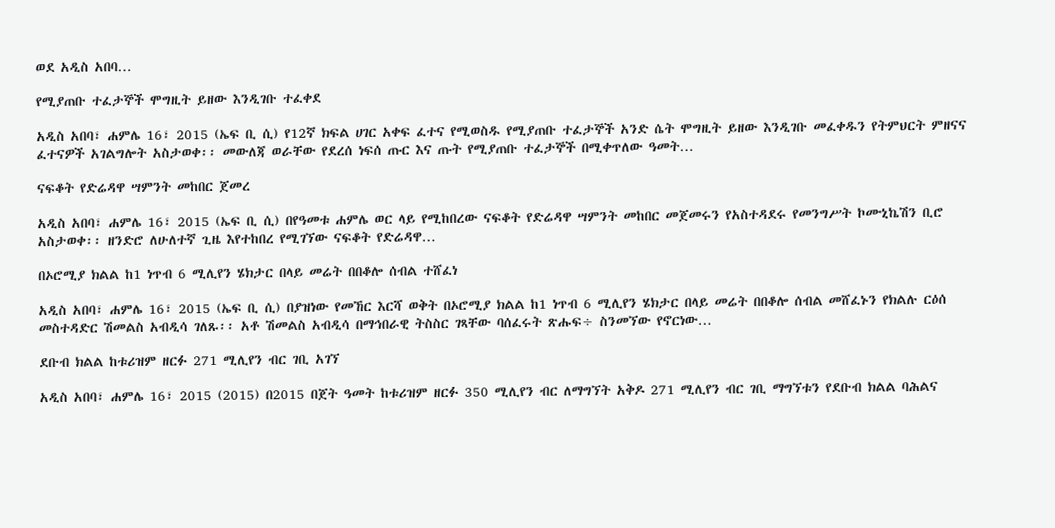ወደ አዲስ አበባ…

የሚያጠቡ ተፈታኞች ሞግዚት ይዘው እንዲገቡ ተፈቀደ

አዲስ አበባ፣ ሐምሌ 16፣ 2015 (ኤፍ ቢ ሲ) የ12ኛ ክፍል ሀገር አቀፍ ፈተና የሚወስዱ የሚያጠቡ ተፈታኞች አንድ ሴት ሞግዚት ይዘው እንዲገቡ መፈቀዱን የትምህርት ምዘናና ፈተናዎች አገልግሎት አስታወቀ፡፡ መውለጃ ወራቸው የደረሰ ነፍሰ ጡር እና ጡት የሚያጠቡ ተፈታኞች በሚቀጥለው ዓመት…

ናፍቆት የድሬዳዋ ሣምንት መከበር ጀመረ

አዲስ አበባ፣ ሐምሌ 16፣ 2015 (ኤፍ ቢ ሲ) በየዓመቱ ሐምሌ ወር ላይ የሚከበረው ናፍቆት የድሬዳዋ ሣምንት መከበር መጀመሩን የአስተዳደሩ የመንግሥት ኮሙኒኬሽን ቢሮ አስታወቀ፡፡ ዘንድሮ ለሁለተኛ ጊዜ እየተከበረ የሚገኘው ናፍቆት የድሬዳዋ…

በኦሮሚያ ክልል ከ1 ነጥብ 6 ሚሊየን ሄክታር በላይ መሬት በበቆሎ ሰብል ተሸፈነ

አዲስ አበባ፣ ሐምሌ 16፣ 2015 (ኤፍ ቢ ሲ) በያዝነው የመኸር እርሻ ወቅት በኦሮሚያ ክልል ከ1 ነጥብ 6 ሚሊየን ሄክታር በላይ መሬት በበቆሎ ሰብል መሸፈኑን የክልሉ ርዕሰ መስተዳድር ሽመልስ አብዲሳ ገለጹ፡፡ አቶ ሽመልስ አብዲሳ በማኅበራዊ ትስስር ገጻቸው ባሰፈሩት ጽሑፍ÷ ስንመኘው የኖርነው…

ደቡብ ክልል ከቱሪዝም ዘርፉ 271 ሚሊየን ብር ገቢ አገኘ

አዲስ አበባ፣ ሐምሌ 16፣ 2015 (2015) በ2015 በጀት ዓመት ከቱሪዝም ዘርፉ 350 ሚሊየን ብር ለማግኘት አቅዶ 271 ሚሊየን ብር ገቢ ማግኘቱን የደቡብ ክልል ባሕልና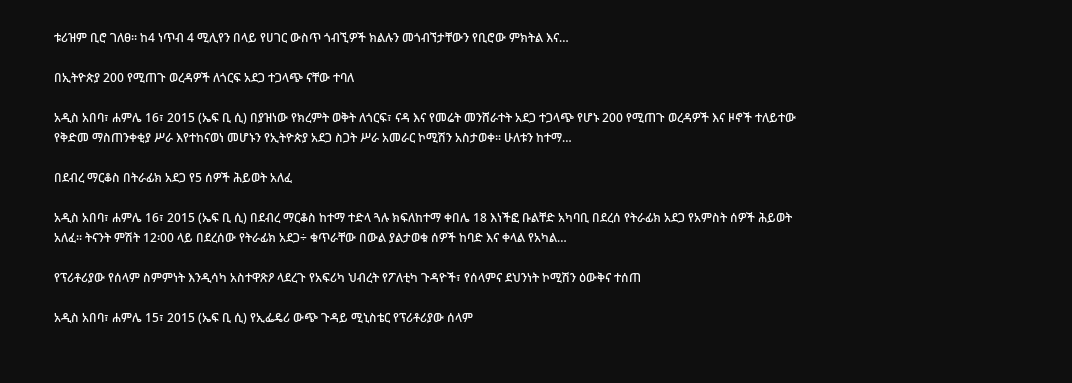ቱሪዝም ቢሮ ገለፀ። ከ4 ነጥብ 4 ሚሊየን በላይ የሀገር ውስጥ ጎብኚዎች ክልሉን መጎብኘታቸውን የቢሮው ምክትል እና…

በኢትዮጵያ 200 የሚጠጉ ወረዳዎች ለጎርፍ አደጋ ተጋላጭ ናቸው ተባለ

አዲስ አበባ፣ ሐምሌ 16፣ 2015 (ኤፍ ቢ ሲ) በያዝነው የክረምት ወቅት ለጎርፍ፣ ናዳ እና የመሬት መንሸራተት አደጋ ተጋላጭ የሆኑ 200 የሚጠጉ ወረዳዎች እና ዞኖች ተለይተው የቅድመ ማስጠንቀቂያ ሥራ እየተከናወነ መሆኑን የኢትዮጵያ አደጋ ስጋት ሥራ አመራር ኮሚሽን አስታወቀ፡፡ ሁለቱን ከተማ…

በደብረ ማርቆስ በትራፊክ አደጋ የ5 ሰዎች ሕይወት አለፈ

አዲስ አበባ፣ ሐምሌ 16፣ 2015 (ኤፍ ቢ ሲ) በደብረ ማርቆስ ከተማ ተድላ ጓሉ ክፍለከተማ ቀበሌ 18 እነችፎ ቡልቸድ አካባቢ በደረሰ የትራፊክ አደጋ የአምስት ሰዎች ሕይወት አለፈ፡፡ ትናንት ምሽት 12፡00 ላይ በደረሰው የትራፊክ አደጋ÷ ቁጥራቸው በውል ያልታወቁ ሰዎች ከባድ እና ቀላል የአካል…

የፕሪቶሪያው የሰላም ስምምነት እንዲሳካ አስተዋጽዖ ላደረጉ የአፍሪካ ህብረት የፖለቲካ ጉዳዮች፣ የሰላምና ደህንነት ኮሚሽን ዕውቅና ተሰጠ

አዲስ አበባ፣ ሐምሌ 15፣ 2015 (ኤፍ ቢ ሲ) የኢፌዴሪ ውጭ ጉዳይ ሚኒስቴር የፕሪቶሪያው ሰላም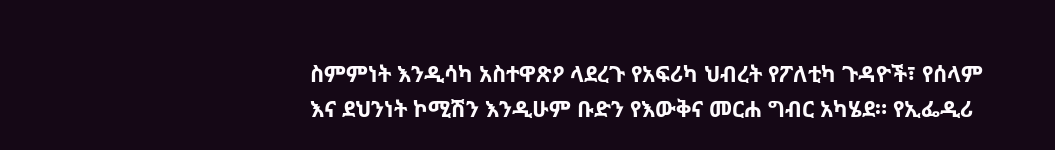ስምምነት እንዲሳካ አስተዋጽዖ ላደረጉ የአፍሪካ ህብረት የፖለቲካ ጉዳዮች፣ የሰላም እና ደህንነት ኮሚሽን እንዲሁም ቡድን የእውቅና መርሐ ግብር አካሄደ። የኢፌዲሪ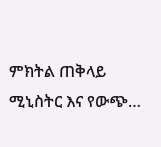ምክትል ጠቅላይ ሚኒስትር እና የውጭ…